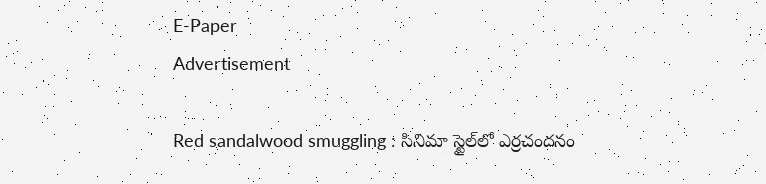E-Paper
Advertisement

Red sandalwood smuggling : సినిమా స్టైల్‌లో ఎర్రచందనం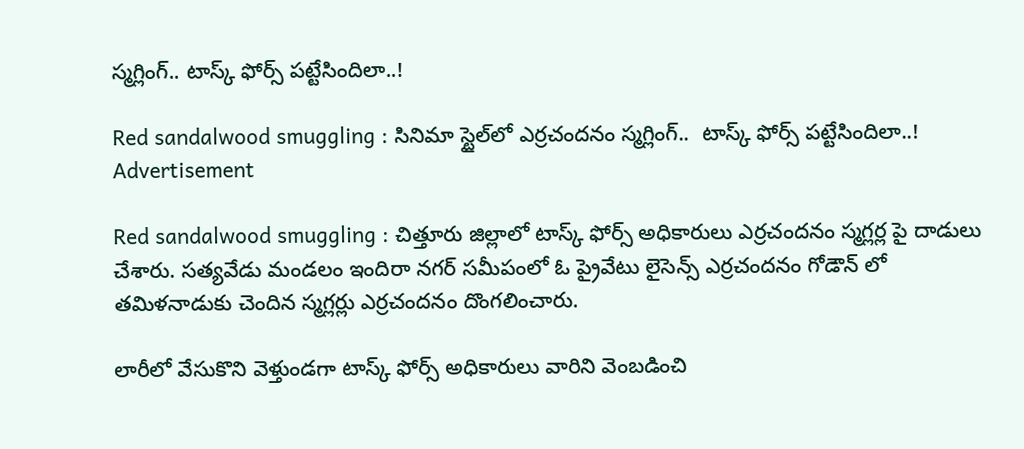స్మగ్లింగ్.. టాస్క్ ఫోర్స్ పట్టేసిందిలా..!

Red sandalwood smuggling : సినిమా స్టైల్‌లో ఎర్రచందనం స్మగ్లింగ్..  టాస్క్ ఫోర్స్ పట్టేసిందిలా..!
Advertisement

Red sandalwood smuggling : చిత్తూరు జిల్లాలో టాస్క్ ఫోర్స్ అధికారులు ఎర్రచందనం స్మగ్లర్ల పై దాడులు చేశారు. సత్యవేడు మండలం ఇందిరా నగర్ సమీపంలో ఓ ప్రైవేటు లైసెన్స్ ఎర్రచందనం గోడౌన్ లో తమిళనాడుకు చెందిన స్మగ్లర్లు ఎర్రచందనం దొంగలించారు.

లారీలో వేసుకొని వెళ్తుండగా టాస్క్ ఫోర్స్ అధికారులు వారిని వెంబడించి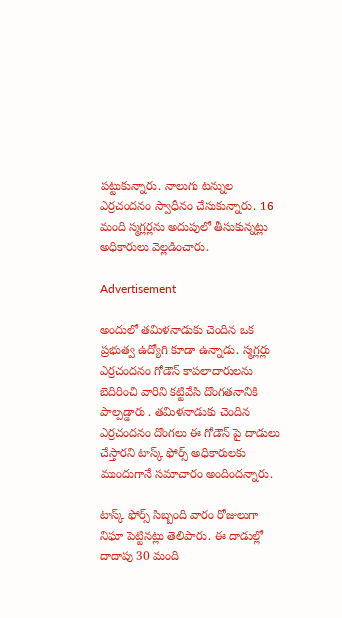పట్టుకున్నారు. నాలుగు టన్నుల ఎర్రచందనం స్వాధీనం చేసుకున్నారు. 16 మంది స్మగ్లర్లను అదుపులో తీసుకున్నట్లు అధికారులు వెల్లడించారు.

Advertisement

అందులో తమిళనాడుకు చెందిన ఒక ప్రభుత్వ ఉద్యోగి కూడా ఉన్నాడు. స్మగ్లర్లు ఎర్రచందనం గోడౌన్ కాపలాదారులను బెదిరించి వారిని కట్టివేసి దొంగతనానికి పాల్పడ్డారు . తమిళనాడుకు చెందిన ఎర్రచందనం దొంగలు ఈ గోడౌన్ పై దాడులు చేస్తారని టాస్క్ ఫోర్స్ అధికారులకు ముందుగానే సమాచారం అందిందన్నారు.

టాస్క్ ఫోర్స్ సిబ్బంది వారం రోజులుగా నిఘా పెట్టినట్లు తెలిపారు. ఈ దాడుల్లో దాదాపు 30 మంది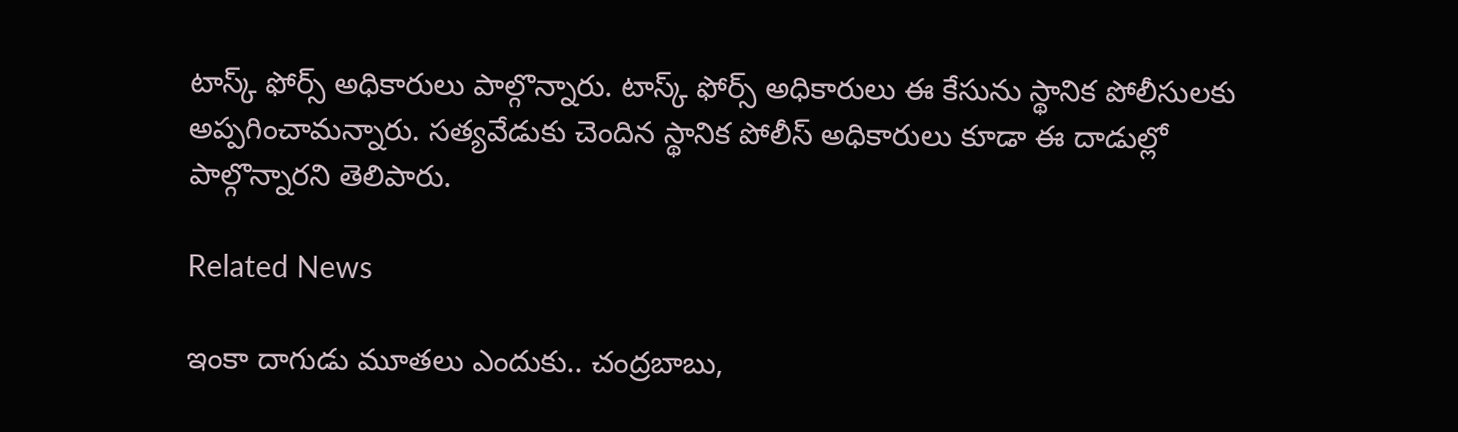టాస్క్ ఫోర్స్ అధికారులు పాల్గొన్నారు. టాస్క్ ఫోర్స్ అధికారులు ఈ కేసును స్థానిక పోలీసులకు అప్పగించామన్నారు. సత్యవేడుకు చెందిన స్థానిక పోలీస్ అధికారులు కూడా ఈ దాడుల్లో పాల్గొన్నారని తెలిపారు.

Related News

ఇంకా దాగుడు మూతలు ఎందుకు.. చంద్రబాబు,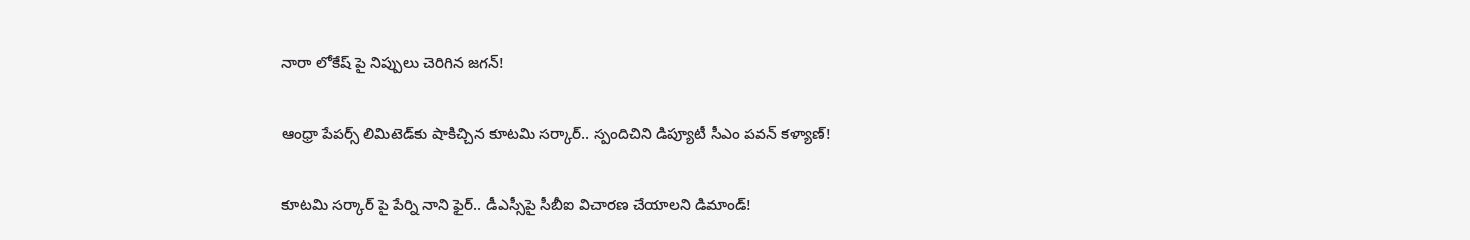నారా లోకేష్ పై నిప్పులు చెరిగిన జగన్!

ఆంధ్రా పేపర్స్ లిమిటెడ్‌కు షాకిచ్చిన కూటమి సర్కార్.. స్పందిచిని డిప్యూటీ సీఎం పవన్ కళ్యాణ్!

కూటమి సర్కార్ పై పేర్ని నాని ఫైర్.. డీఎస్సీపై సీబీఐ విచారణ చేయాలని డిమాండ్!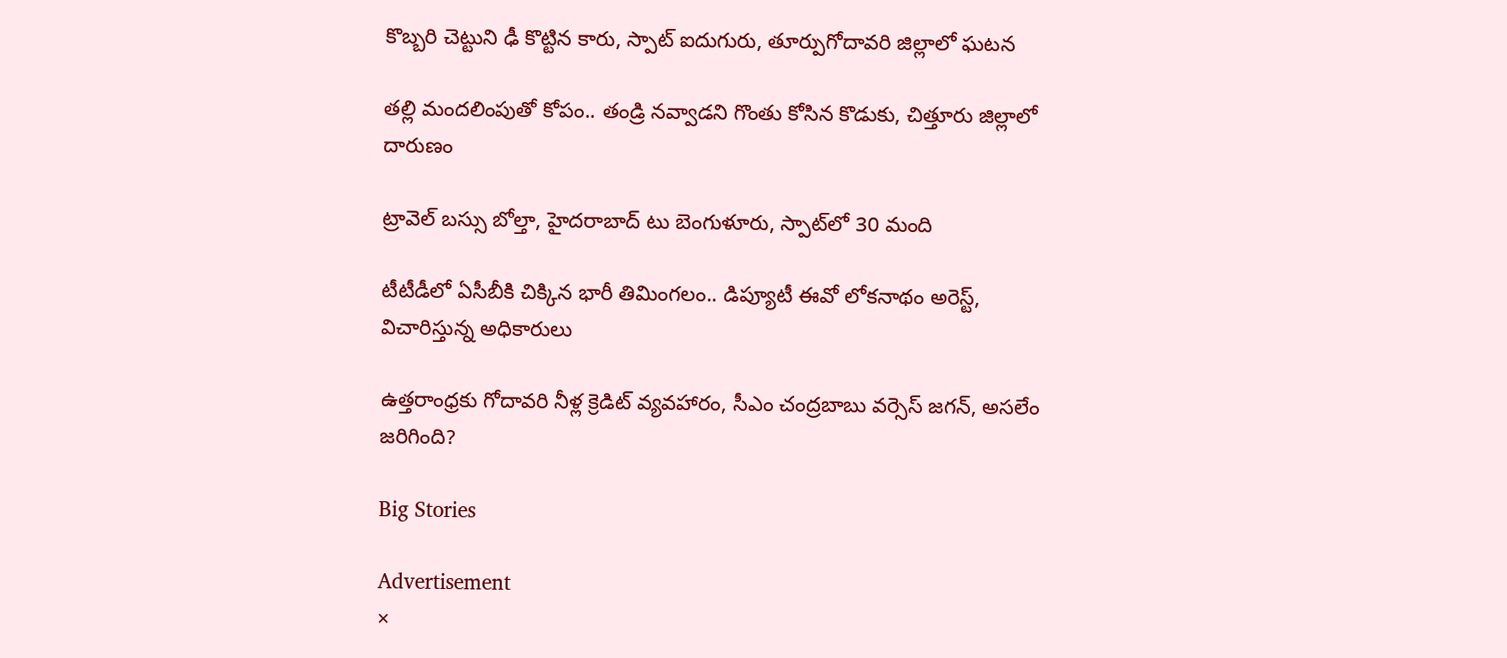కొబ్బరి చెట్టుని ఢీ కొట్టిన కారు, స్పాట్ ఐదుగురు, తూర్పుగోదావరి జిల్లాలో ఘటన

తల్లి మందలింపుతో కోపం.. తండ్రి నవ్వాడని గొంతు కోసిన కొడుకు, చిత్తూరు జిల్లాలో దారుణం

ట్రావెల్ బస్సు బోల్తా, హైదరాబాద్ టు బెంగుళూరు, స్పాట్‌లో 30 మంది

టీటీడీలో ఏసీబీకి చిక్కిన భారీ తిమింగలం.. డిప్యూటీ ఈవో లోకనాథం అరెస్ట్, విచారిస్తున్న అధికారులు

ఉత్తరాంధ్రకు గోదావరి నీళ్ల క్రెడిట్ వ్యవహారం, సీఎం చంద్రబాబు వర్సెస్ జగన్, అసలేం జరిగింది?

Big Stories

Advertisement
×